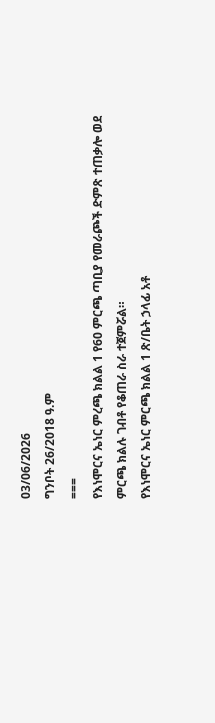03/06/2026
ግንቦት 26/2018 ዓ.ም
===
የእነሞርና ኤነር ምረጫ ክልል 1 የ60 ምርጫ ጣቢያ የመራጮች ድምጽ ተጠቃሎ ወደ ምርጫ ክልሉ ገብቶ የቆጠራ ስራ ተጀምሯል።
የእነሞርና ኤነር ምርጫ ክልል 1 ጽ/ቤት ኃላፊ አቶ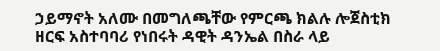ኃይማኖት አለሙ በመግለጫቸው የምርጫ ክልሉ ሎጀስቲክ ዘርፍ አስተባባሪ የነበሩት ዳዊት ዳንኤል በስራ ላይ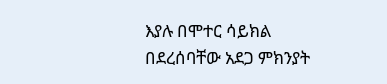እያሉ በሞተር ሳይክል በደረሰባቸው አደጋ ምክንያት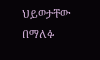ህይወታቸው በማለፉ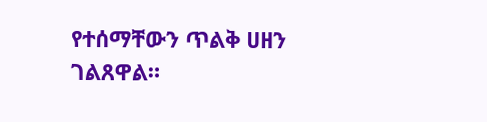የተሰማቸውን ጥልቅ ሀዘን ገልጸዋል።